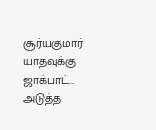சூர்யகுமார் யாதவுக்கு ஜாக்பாட்.. அடுத்த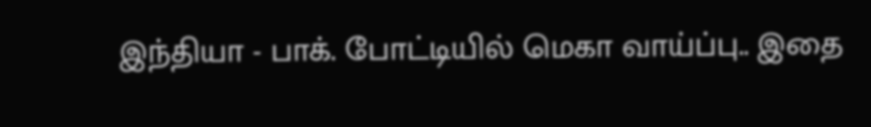இந்தியா - பாக். போட்டியில் மெகா வாய்ப்பு.. இதை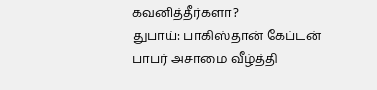கவனித்தீர்களா?
துபாய்: பாகிஸ்தான் கேப்டன் பாபர் அசாமை வீழ்த்தி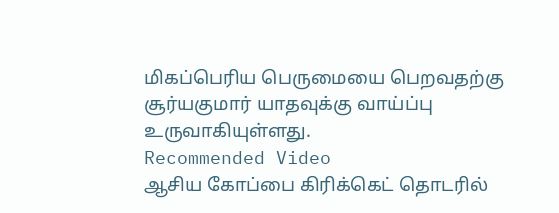மிகப்பெரிய பெருமையை பெறவதற்கு சூர்யகுமார் யாதவுக்கு வாய்ப்பு உருவாகியுள்ளது.
Recommended Video
ஆசிய கோப்பை கிரிக்கெட் தொடரில்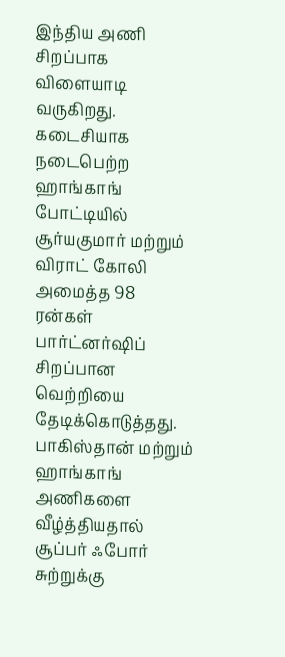இந்திய அணி சிறப்பாக விளையாடி வருகிறது.
கடைசியாக நடைபெற்ற ஹாங்காங் போட்டியில் சூர்யகுமார் மற்றும் விராட் கோலி அமைத்த 98 ரன்கள் பார்ட்னர்ஷிப் சிறப்பான வெற்றியை தேடிக்கொடுத்தது.
பாகிஸ்தான் மற்றும் ஹாங்காங் அணிகளை வீழ்த்தியதால் சூப்பர் ஃபோர் சுற்றுக்கு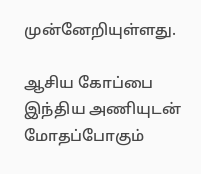முன்னேறியுள்ளது.

ஆசிய கோப்பை
இந்திய அணியுடன் மோதப்போகும்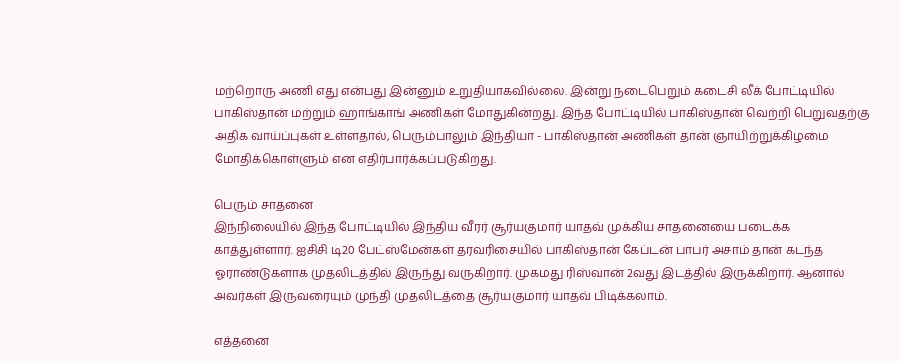மற்றொரு அணி எது என்பது இன்னும் உறுதியாகவில்லை. இன்று நடைபெறும் கடைசி லீக் போட்டியில் பாகிஸ்தான் மற்றும் ஹாங்காங் அணிகள் மோதுகின்றது. இந்த போட்டியில் பாகிஸ்தான் வெற்றி பெறுவதற்கு அதிக வாய்ப்புகள் உள்ளதால், பெரும்பாலும் இந்தியா - பாகிஸ்தான் அணிகள் தான் ஞாயிற்றுக்கிழமை மோதிக்கொள்ளும் என எதிர்பார்க்கப்படுகிறது.

பெரும் சாதனை
இந்நிலையில் இந்த போட்டியில் இந்திய வீரர் சூர்யகுமார் யாதவ் முக்கிய சாதனையை படைக்க காத்துள்ளார். ஐசிசி டி20 பேட்ஸ்மேன்கள் தரவரிசையில் பாகிஸ்தான் கேப்டன் பாபர் அசாம் தான் கடந்த ஓராண்டுகளாக முதலிடத்தில் இருந்து வருகிறார். முகமது ரிஸ்வான் 2வது இடத்தில் இருக்கிறார். ஆனால் அவர்கள் இருவரையும் முந்தி முதலிடத்தை சூர்யகுமார் யாதவ் பிடிக்கலாம்.

எத்தனை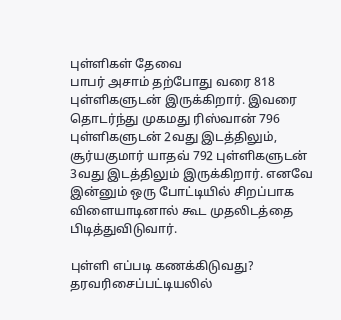புள்ளிகள் தேவை
பாபர் அசாம் தற்போது வரை 818 புள்ளிகளுடன் இருக்கிறார். இவரை தொடர்ந்து முகமது ரிஸ்வான் 796 புள்ளிகளுடன் 2வது இடத்திலும், சூர்யகுமார் யாதவ் 792 புள்ளிகளுடன் 3வது இடத்திலும் இருக்கிறார். எனவே இன்னும் ஒரு போட்டியில் சிறப்பாக விளையாடினால் கூட முதலிடத்தை பிடித்துவிடுவார்.

புள்ளி எப்படி கணக்கிடுவது?
தரவரிசைப்பட்டியலில்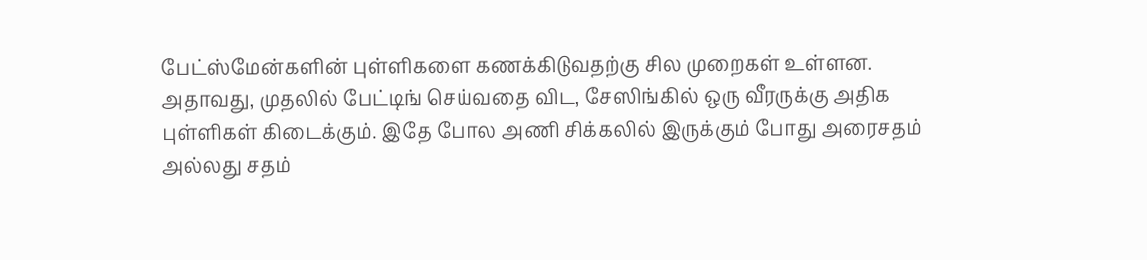பேட்ஸ்மேன்களின் புள்ளிகளை கணக்கிடுவதற்கு சில முறைகள் உள்ளன. அதாவது, முதலில் பேட்டிங் செய்வதை விட, சேஸிங்கில் ஒரு வீரருக்கு அதிக புள்ளிகள் கிடைக்கும். இதே போல அணி சிக்கலில் இருக்கும் போது அரைசதம் அல்லது சதம்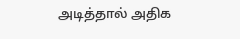அடித்தால் அதிக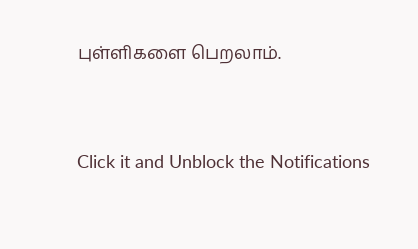புள்ளிகளை பெறலாம்.


Click it and Unblock the Notifications